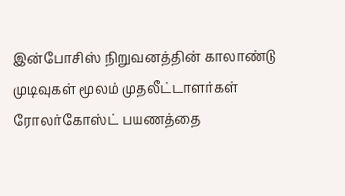இன்போசிஸ் நிறுவனத்தின் காலாண்டு முடிவுகள் மூலம் முதலீட்டாளர்கள் ரோலர்கோஸ்ட் பயணத்தை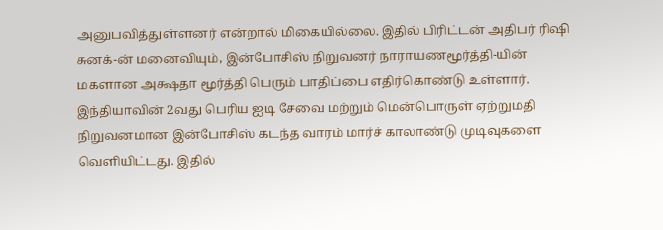அனுபவித்துள்ளனர் என்றால் மிகையில்லை. இதில் பிரிட்டன் அதிபர் ரிஷி சுனக்-ன் மனைவியும், இன்போசிஸ் நிறுவனர் நாராயணமூர்த்தி-யின் மகளான அக்ஷதா மூர்த்தி பெரும் பாதிப்பை எதிர்கொண்டு உள்ளார்.
இந்தியாவின் 2வது பெரிய ஐடி சேவை மற்றும் மென்பொருள் ஏற்றுமதி நிறுவனமான இன்போசிஸ் கடந்த வாரம் மார்ச் காலாண்டு முடிவுகளை வெளியிட்டது. இதில்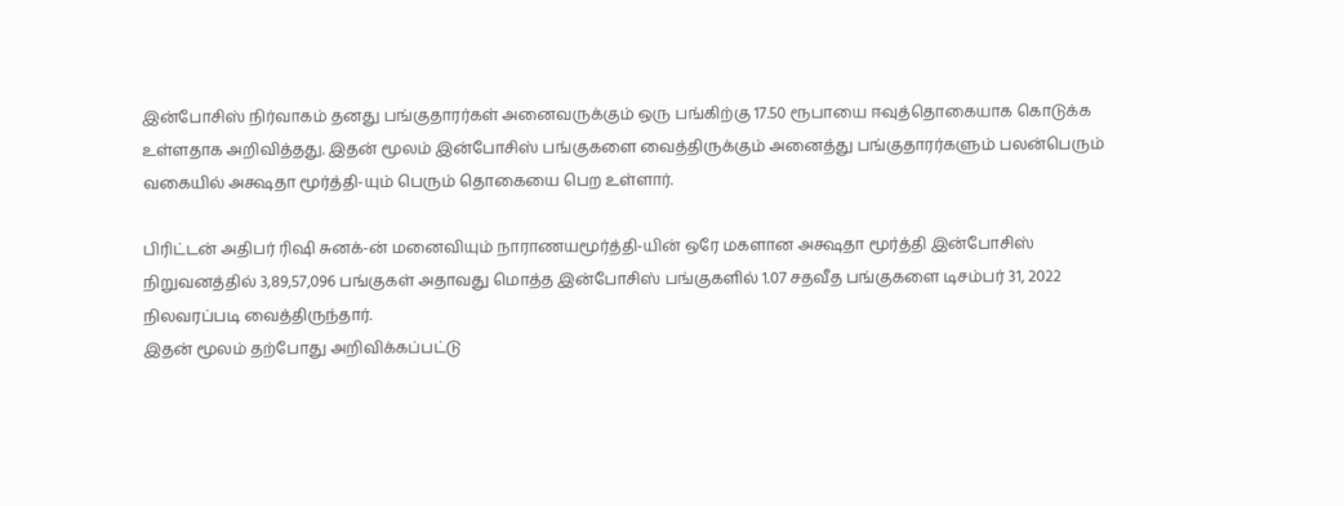இன்போசிஸ் நிர்வாகம் தனது பங்குதாரர்கள் அனைவருக்கும் ஒரு பங்கிற்கு 17.50 ரூபாயை ஈவுத்தொகையாக கொடுக்க உள்ளதாக அறிவித்தது. இதன் மூலம் இன்போசிஸ் பங்குகளை வைத்திருக்கும் அனைத்து பங்குதாரர்களும் பலன்பெரும் வகையில் அக்ஷதா மூர்த்தி-யும் பெரும் தொகையை பெற உள்ளார்.

பிரிட்டன் அதிபர் ரிஷி சுனக்-ன் மனைவியும் நாராணயமூர்த்தி-யின் ஒரே மகளான அக்ஷதா மூர்த்தி இன்போசிஸ் நிறுவனத்தில் 3,89,57,096 பங்குகள் அதாவது மொத்த இன்போசிஸ் பங்குகளில் 1.07 சதவீத பங்குகளை டிசம்பர் 31, 2022 நிலவரப்படி வைத்திருந்தார்.
இதன் மூலம் தற்போது அறிவிக்கப்பட்டு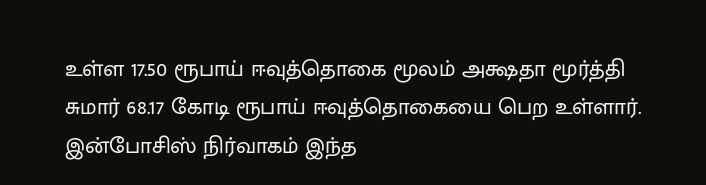உள்ள 17.50 ரூபாய் ஈவுத்தொகை மூலம் அக்ஷதா மூர்த்தி சுமார் 68.17 கோடி ரூபாய் ஈவுத்தொகையை பெற உள்ளார். இன்போசிஸ் நிர்வாகம் இந்த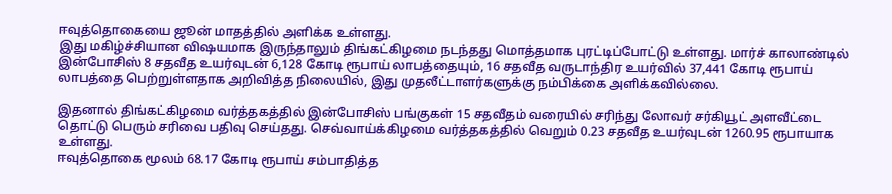ஈவுத்தொகையை ஜூன் மாதத்தில் அளிக்க உள்ளது.
இது மகிழ்ச்சியான விஷயமாக இருந்தாலும் திங்கட்கிழமை நடந்தது மொத்தமாக புரட்டிப்போட்டு உள்ளது. மார்ச் காலாண்டில் இன்போசிஸ் 8 சதவீத உயர்வுடன் 6,128 கோடி ரூபாய் லாபத்தையும், 16 சதவீத வருடாந்திர உயர்வில் 37,441 கோடி ரூபாய் லாபத்தை பெற்றுள்ளதாக அறிவித்த நிலையில், இது முதலீட்டாளர்களுக்கு நம்பிக்கை அளிக்கவில்லை.

இதனால் திங்கட்கிழமை வர்த்தகத்தில் இன்போசிஸ் பங்குகள் 15 சதவீதம் வரையில் சரிந்து லோவர் சர்கியூட் அளவீட்டை தொட்டு பெரும் சரிவை பதிவு செய்தது. செவ்வாய்க்கிழமை வர்த்தகத்தில் வெறும் 0.23 சதவீத உயர்வுடன் 1260.95 ரூபாயாக உள்ளது.
ஈவுத்தொகை மூலம் 68.17 கோடி ரூபாய் சம்பாதித்த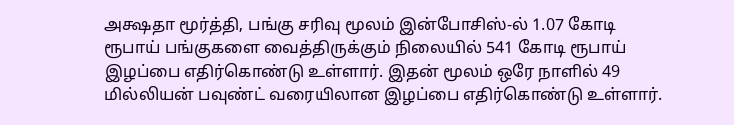அக்ஷதா மூர்த்தி, பங்கு சரிவு மூலம் இன்போசிஸ்-ல் 1.07 கோடி ரூபாய் பங்குகளை வைத்திருக்கும் நிலையில் 541 கோடி ரூபாய் இழப்பை எதிர்கொண்டு உள்ளார். இதன் மூலம் ஒரே நாளில் 49 மில்லியன் பவுண்ட் வரையிலான இழப்பை எதிர்கொண்டு உள்ளார்.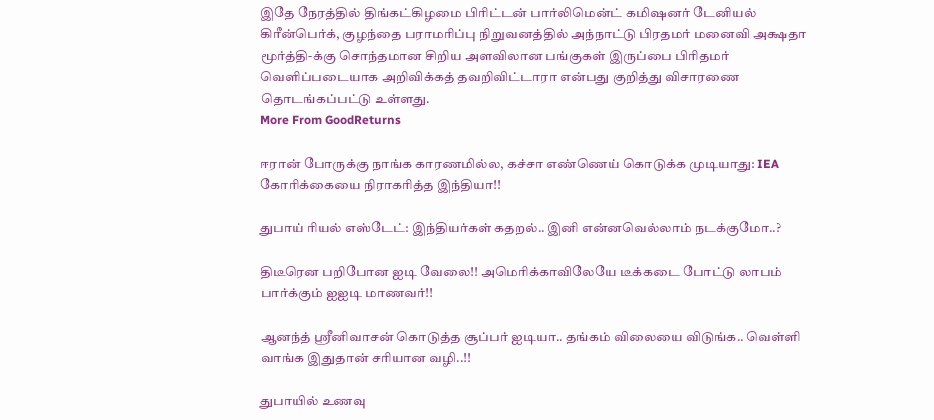இதே நேரத்தில் திங்கட்கிழமை பிரிட்டன் பார்லிமென்ட் கமிஷனர் டேனியல் கிரீன்பெர்க், குழந்தை பராமரிப்பு நிறுவனத்தில் அந்நாட்டு பிரதமர் மனைவி அக்ஷதா மூர்த்தி-க்கு சொந்தமான சிறிய அளவிலான பங்குகள் இருப்பை பிரிதமர் வெளிப்படையாக அறிவிக்கத் தவறிவிட்டாரா என்பது குறித்து விசாரணை தொடங்கப்பட்டு உள்ளது.
More From GoodReturns

ஈரான் போருக்கு நாங்க காரணமில்ல, கச்சா எண்ணெய் கொடுக்க முடியாது: IEA கோரிக்கையை நிராகரித்த இந்தியா!!

துபாய் ரியல் எஸ்டேட்: இந்தியர்கள் கதறல்.. இனி என்னவெல்லாம் நடக்குமோ..?

திடீரென பறிபோன ஐடி வேலை!! அமெரிக்காவிலேயே டீக்கடை போட்டு லாபம் பார்க்கும் ஐஐடி மாணவர்!!

ஆனந்த் ஸ்ரீனிவாசன் கொடுத்த சூப்பர் ஐடியா.. தங்கம் விலையை விடுங்க.. வெள்ளி வாங்க இதுதான் சரியான வழி..!!

துபாயில் உணவு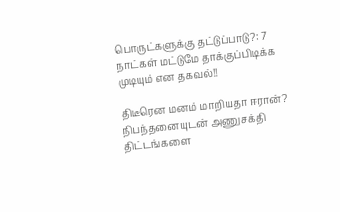பொருட்களுக்கு தட்டுப்பாடு?: 7 நாட்கள் மட்டுமே தாக்குப்பிடிக்க முடியும் என தகவல்!!

திடீரென மனம் மாறியதா ஈரான்? நிபந்தனையுடன் அணுசக்தி திட்டங்களை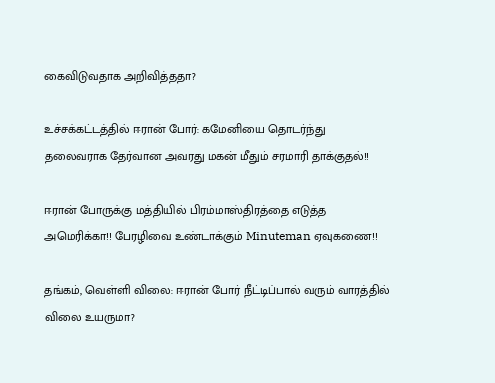கைவிடுவதாக அறிவித்ததா?

உச்சக்கட்டத்தில் ஈரான் போர்: கமேனியை தொடர்ந்து தலைவராக தேர்வான அவரது மகன் மீதும் சரமாரி தாக்குதல்!!

ஈரான் போருக்கு மத்தியில் பிரம்மாஸ்திரத்தை எடுத்த அமெரிக்கா!! பேரழிவை உண்டாக்கும் Minuteman ஏவுகணை!!

தங்கம், வெள்ளி விலை: ஈரான் போர் நீட்டிப்பால் வரும் வாரத்தில் விலை உயருமா?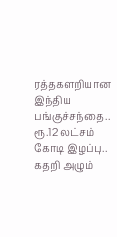ரத்தகளறியான இந்திய பங்குச்சந்தை.. ரூ.12 லட்சம் கோடி இழப்பு.. கதறி அழும்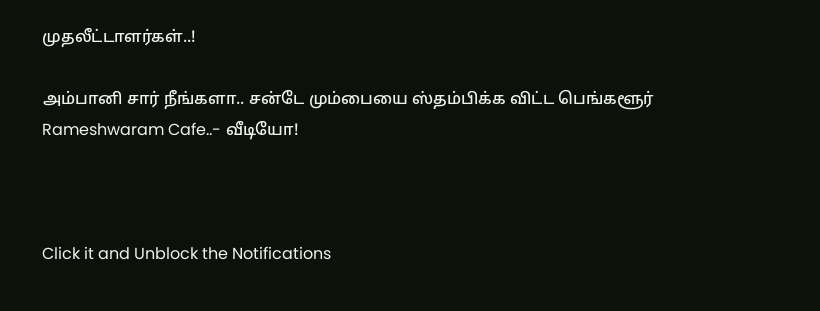முதலீட்டாளர்கள்..!

அம்பானி சார் நீங்களா.. சன்டே மும்பையை ஸ்தம்பிக்க விட்ட பெங்களூர் Rameshwaram Cafe..- வீடியோ!



Click it and Unblock the Notifications